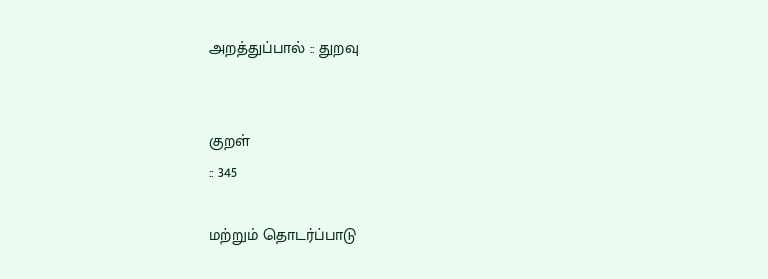அறத்துப்பால் :: துறவு


குறள்
:: 345

மற்றும் தொடர்ப்பாடு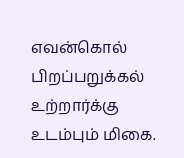எவன்கொல் பிறப்பறுக்கல்
உற்றார்க்கு உடம்பும் மிகை.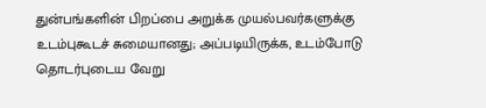துன்பங்களின் பிறப்பை அறுக்க முயல்பவர்களுக்கு உடம்புகூடச் சுமையானது; அப்படியிருக்க, உடம்போடு தொடர்புடைய வேறு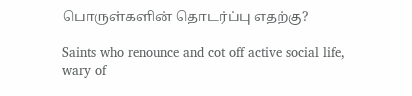பொருள்களின் தொடர்ப்பு எதற்கு?

Saints who renounce and cot off active social life, wary of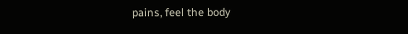pains, feel the body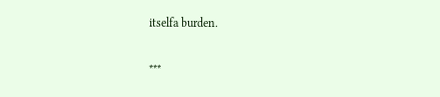itselfa burden.

***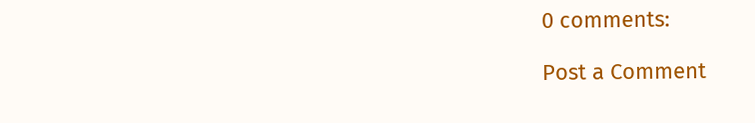0 comments:

Post a Comment